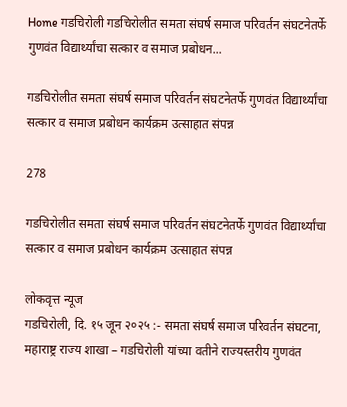Home गडचिरोली गडचिरोलीत समता संघर्ष समाज परिवर्तन संघटनेतर्फे गुणवंत विद्यार्थ्यांचा सत्कार व समाज प्रबोधन...

गडचिरोलीत समता संघर्ष समाज परिवर्तन संघटनेतर्फे गुणवंत विद्यार्थ्यांचा सत्कार व समाज प्रबोधन कार्यक्रम उत्साहात संपन्न

278

गडचिरोलीत समता संघर्ष समाज परिवर्तन संघटनेतर्फे गुणवंत विद्यार्थ्यांचा सत्कार व समाज प्रबोधन कार्यक्रम उत्साहात संपन्न

लोकवृत्त न्यूज
गडचिरोली, दि. १५ जून २०२५ :- समता संघर्ष समाज परिवर्तन संघटना, महाराष्ट्र राज्य शाखा – गडचिरोली यांच्या वतीने राज्यस्तरीय गुणवंत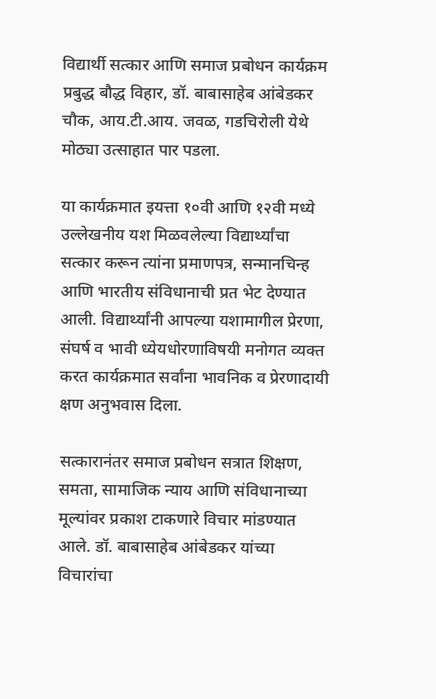विद्यार्थी सत्कार आणि समाज प्रबोधन कार्यक्रम प्रबुद्ध बौद्ध विहार, डॉ. बाबासाहेब आंबेडकर चौक, आय.टी.आय. जवळ, गडचिरोली येथे मोठ्या उत्साहात पार पडला.

या कार्यक्रमात इयत्ता १०वी आणि १२वी मध्ये उल्लेखनीय यश मिळवलेल्या विद्यार्थ्यांचा सत्कार करून त्यांना प्रमाणपत्र, सन्मानचिन्ह आणि भारतीय संविधानाची प्रत भेट देण्यात आली. विद्यार्थ्यांनी आपल्या यशामागील प्रेरणा, संघर्ष व भावी ध्येयधोरणाविषयी मनोगत व्यक्त करत कार्यक्रमात सर्वांना भावनिक व प्रेरणादायी क्षण अनुभवास दिला.

सत्कारानंतर समाज प्रबोधन सत्रात शिक्षण, समता, सामाजिक न्याय आणि संविधानाच्या मूल्यांवर प्रकाश टाकणारे विचार मांडण्यात आले. डॉ. बाबासाहेब आंबेडकर यांच्या विचारांचा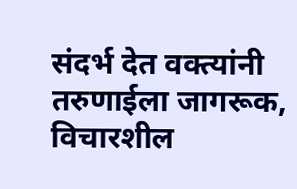संदर्भ देत वक्त्यांनी तरुणाईला जागरूक, विचारशील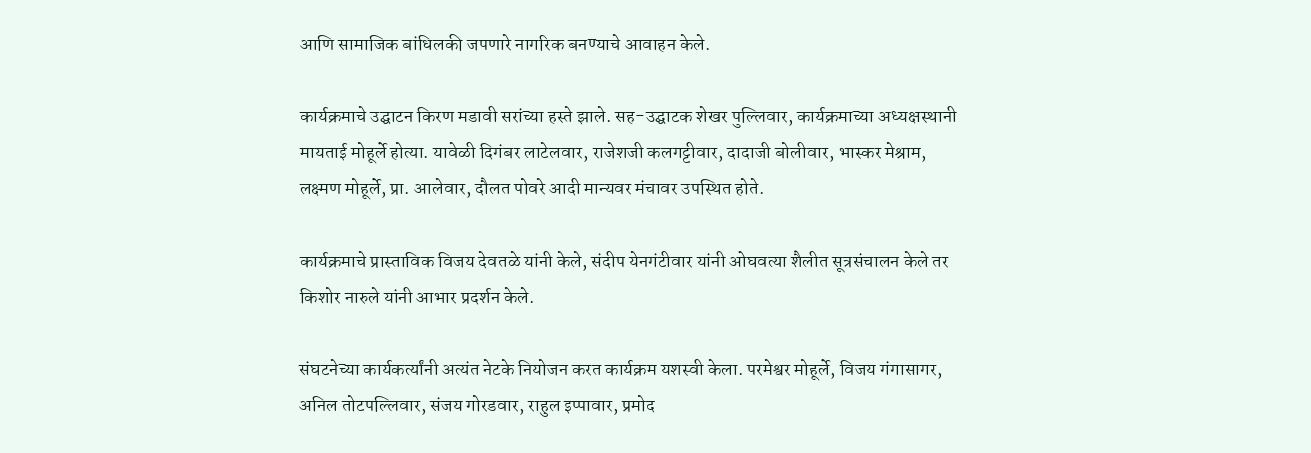आणि सामाजिक बांधिलकी जपणारे नागरिक बनण्याचे आवाहन केले.

कार्यक्रमाचे उद्घाटन किरण मडावी सरांच्या हस्ते झाले. सह-उद्घाटक शेखर पुल्लिवार, कार्यक्रमाच्या अध्यक्षस्थानी मायताई मोहूर्ले होत्या. यावेळी दिगंबर लाटेलवार, राजेशजी कलगट्टीवार, दादाजी बोलीवार, भास्कर मेश्राम, लक्ष्मण मोहूर्ले, प्रा. आलेवार, दौलत पोवरे आदी मान्यवर मंचावर उपस्थित होते.

कार्यक्रमाचे प्रास्ताविक विजय देवतळे यांनी केले, संदीप येनगंटीवार यांनी ओघवत्या शैलीत सूत्रसंचालन केले तर किशोर नारुले यांनी आभार प्रदर्शन केले.

संघटनेच्या कार्यकर्त्यांनी अत्यंत नेटके नियोजन करत कार्यक्रम यशस्वी केला. परमेश्वर मोहूर्ले, विजय गंगासागर, अनिल तोटपल्लिवार, संजय गोरडवार, राहुल इप्पावार, प्रमोद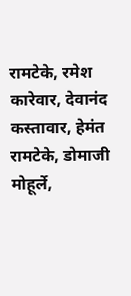रामटेके, रमेश कारेवार, देवानंद कस्तावार, हेमंत रामटेके, डोमाजी मोहूर्ले,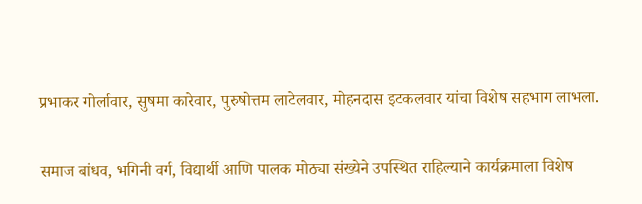प्रभाकर गोर्लावार, सुषमा कारेवार, पुरुषोत्तम लाटेलवार, मोहनदास इटकलवार यांचा विशेष सहभाग लाभला.

समाज बांधव, भगिनी वर्ग, विद्यार्थी आणि पालक मोठ्या संख्येने उपस्थित राहिल्याने कार्यक्रमाला विशेष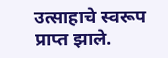उत्साहाचे स्वरूप प्राप्त झाले.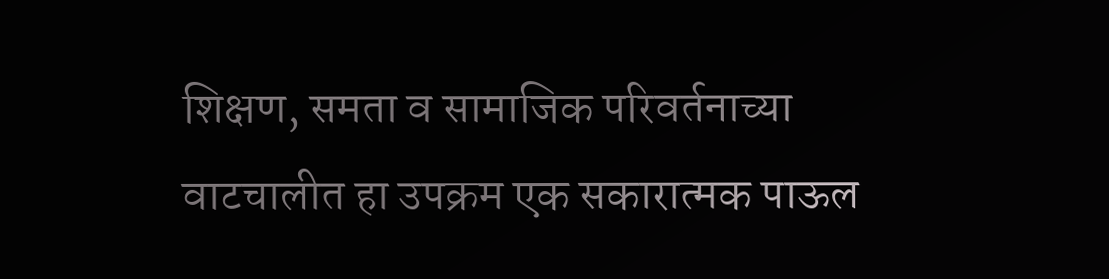शिक्षण, समता व सामाजिक परिवर्तनाच्या वाटचालीत हा उपक्रम एक सकारात्मक पाऊल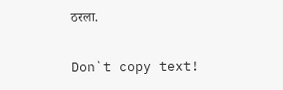ठरला.

Don`t copy text!